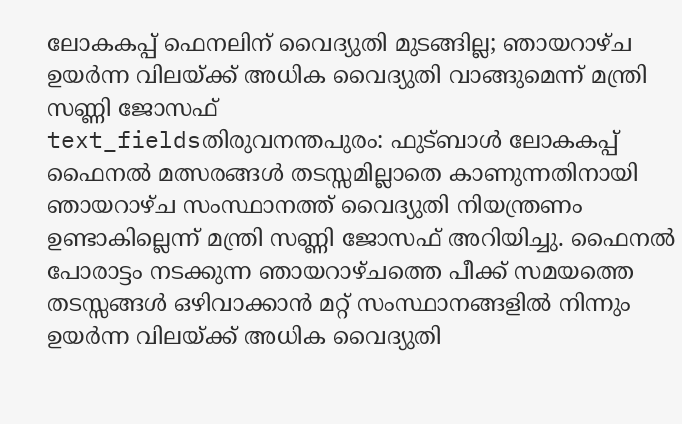ലോകകപ്പ് ഫെനലിന് വൈദ്യുതി മുടങ്ങില്ല; ഞായറാഴ്ച ഉയർന്ന വിലയ്ക്ക് അധിക വൈദ്യുതി വാങ്ങുമെന്ന് മന്ത്രി സണ്ണി ജോസഫ്
text_fieldsതിരുവനന്തപുരം: ഫുട്ബാൾ ലോകകപ്പ് ഫൈനൽ മത്സരങ്ങൾ തടസ്സമില്ലാതെ കാണുന്നതിനായി ഞായറാഴ്ച സംസ്ഥാനത്ത് വൈദ്യുതി നിയന്ത്രണം ഉണ്ടാകില്ലെന്ന് മന്ത്രി സണ്ണി ജോസഫ് അറിയിച്ചു. ഫൈനൽ പോരാട്ടം നടക്കുന്ന ഞായറാഴ്ചത്തെ പീക്ക് സമയത്തെ തടസ്സങ്ങൾ ഒഴിവാക്കാൻ മറ്റ് സംസ്ഥാനങ്ങളിൽ നിന്നും ഉയർന്ന വിലയ്ക്ക് അധിക വൈദ്യുതി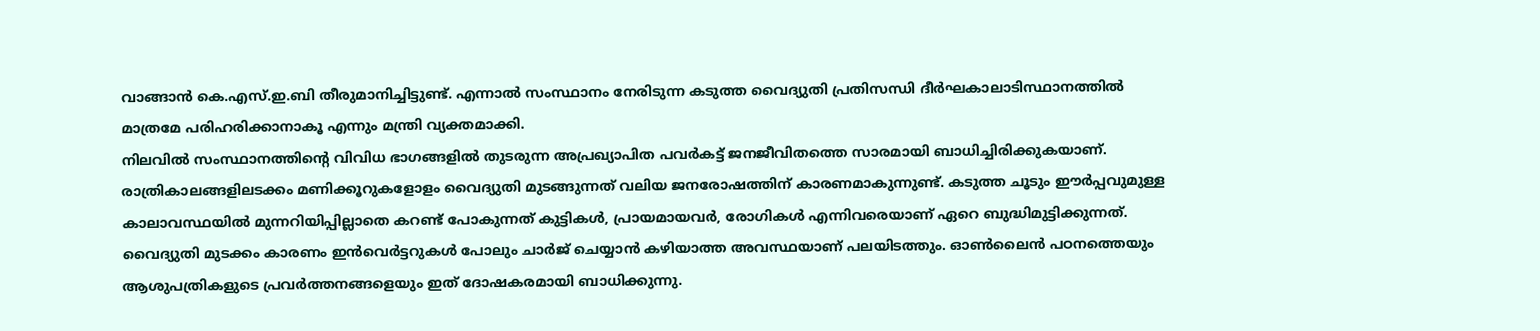വാങ്ങാൻ കെ.എസ്.ഇ.ബി തീരുമാനിച്ചിട്ടുണ്ട്. എന്നാൽ സംസ്ഥാനം നേരിടുന്ന കടുത്ത വൈദ്യുതി പ്രതിസന്ധി ദീർഘകാലാടിസ്ഥാനത്തിൽ മാത്രമേ പരിഹരിക്കാനാകൂ എന്നും മന്ത്രി വ്യക്തമാക്കി.
നിലവിൽ സംസ്ഥാനത്തിന്റെ വിവിധ ഭാഗങ്ങളിൽ തുടരുന്ന അപ്രഖ്യാപിത പവർകട്ട് ജനജീവിതത്തെ സാരമായി ബാധിച്ചിരിക്കുകയാണ്. രാത്രികാലങ്ങളിലടക്കം മണിക്കൂറുകളോളം വൈദ്യുതി മുടങ്ങുന്നത് വലിയ ജനരോഷത്തിന് കാരണമാകുന്നുണ്ട്. കടുത്ത ചൂടും ഈർപ്പവുമുള്ള കാലാവസ്ഥയിൽ മുന്നറിയിപ്പില്ലാതെ കറണ്ട് പോകുന്നത് കുട്ടികൾ, പ്രായമായവർ, രോഗികൾ എന്നിവരെയാണ് ഏറെ ബുദ്ധിമുട്ടിക്കുന്നത്.
വൈദ്യുതി മുടക്കം കാരണം ഇൻവെർട്ടറുകൾ പോലും ചാർജ് ചെയ്യാൻ കഴിയാത്ത അവസ്ഥയാണ് പലയിടത്തും. ഓൺലൈൻ പഠനത്തെയും ആശുപത്രികളുടെ പ്രവർത്തനങ്ങളെയും ഇത് ദോഷകരമായി ബാധിക്കുന്നു.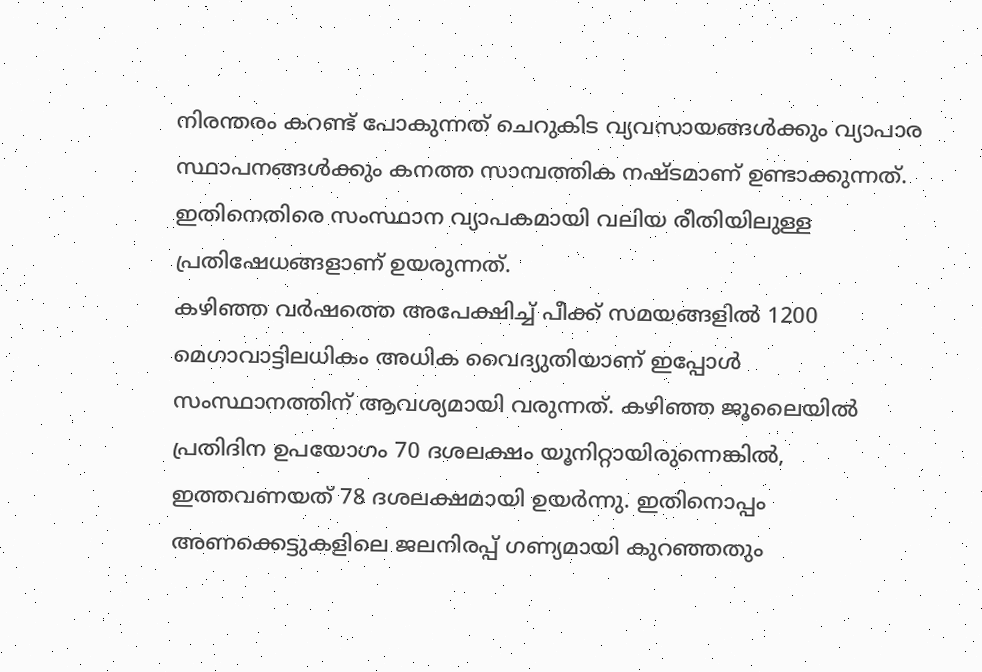നിരന്തരം കറണ്ട് പോകുന്നത് ചെറുകിട വ്യവസായങ്ങൾക്കും വ്യാപാര സ്ഥാപനങ്ങൾക്കും കനത്ത സാമ്പത്തിക നഷ്ടമാണ് ഉണ്ടാക്കുന്നത്. ഇതിനെതിരെ സംസ്ഥാന വ്യാപകമായി വലിയ രീതിയിലുള്ള പ്രതിഷേധങ്ങളാണ് ഉയരുന്നത്.
കഴിഞ്ഞ വർഷത്തെ അപേക്ഷിച്ച് പീക്ക് സമയങ്ങളിൽ 1200 മെഗാവാട്ടിലധികം അധിക വൈദ്യുതിയാണ് ഇപ്പോൾ സംസ്ഥാനത്തിന് ആവശ്യമായി വരുന്നത്. കഴിഞ്ഞ ജൂലൈയിൽ പ്രതിദിന ഉപയോഗം 70 ദശലക്ഷം യൂനിറ്റായിരുന്നെങ്കിൽ, ഇത്തവണയത് 78 ദശലക്ഷമായി ഉയർന്നു. ഇതിനൊപ്പം അണക്കെട്ടുകളിലെ ജലനിരപ്പ് ഗണ്യമായി കുറഞ്ഞതും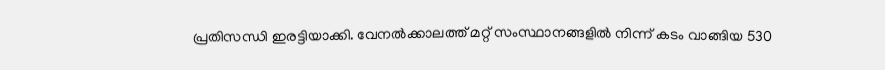പ്രതിസന്ധി ഇരട്ടിയാക്കി. വേനൽക്കാലത്ത് മറ്റ് സംസ്ഥാനങ്ങളിൽ നിന്ന് കടം വാങ്ങിയ 530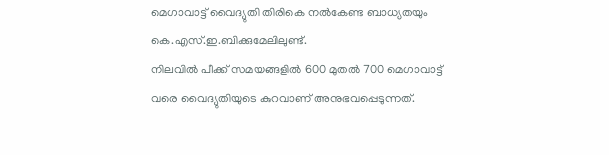മെഗാവാട്ട് വൈദ്യുതി തിരികെ നൽകേണ്ട ബാധ്യതയും കെ.എസ്.ഇ.ബിക്കുമേലിലുണ്ട്.
നിലവിൽ പീക്ക് സമയങ്ങളിൽ 600 മുതൽ 700 മെഗാവാട്ട് വരെ വൈദ്യുതിയുടെ കുറവാണ് അനുഭവപ്പെടുന്നത്.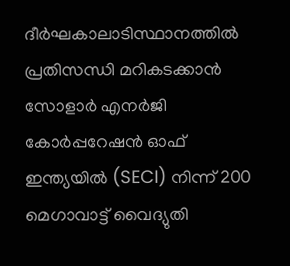ദീർഘകാലാടിസ്ഥാനത്തിൽ പ്രതിസന്ധി മറികടക്കാൻ സോളാർ എനർജി കോർപ്പറേഷൻ ഓഫ് ഇന്ത്യയിൽ (SECI) നിന്ന് 200 മെഗാവാട്ട് വൈദ്യുതി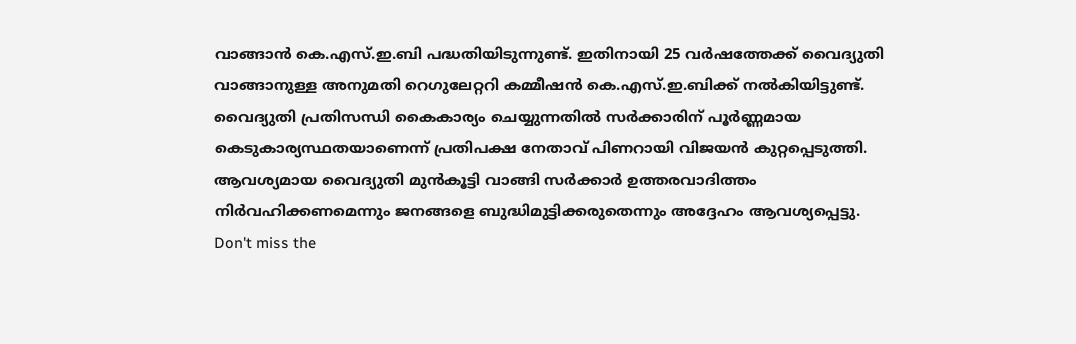വാങ്ങാൻ കെ.എസ്.ഇ.ബി പദ്ധതിയിടുന്നുണ്ട്. ഇതിനായി 25 വർഷത്തേക്ക് വൈദ്യുതി വാങ്ങാനുള്ള അനുമതി റെഗുലേറ്ററി കമ്മീഷൻ കെ.എസ്.ഇ.ബിക്ക് നൽകിയിട്ടുണ്ട്.
വൈദ്യുതി പ്രതിസന്ധി കൈകാര്യം ചെയ്യുന്നതിൽ സർക്കാരിന് പൂർണ്ണമായ കെടുകാര്യസ്ഥതയാണെന്ന് പ്രതിപക്ഷ നേതാവ് പിണറായി വിജയൻ കുറ്റപ്പെടുത്തി. ആവശ്യമായ വൈദ്യുതി മുൻകൂട്ടി വാങ്ങി സർക്കാർ ഉത്തരവാദിത്തം നിർവഹിക്കണമെന്നും ജനങ്ങളെ ബുദ്ധിമുട്ടിക്കരുതെന്നും അദ്ദേഹം ആവശ്യപ്പെട്ടു.
Don't miss the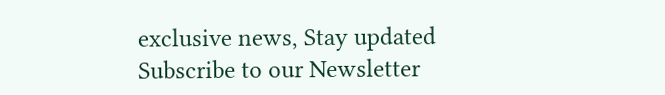exclusive news, Stay updated
Subscribe to our Newsletter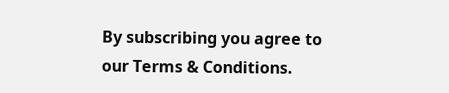By subscribing you agree to our Terms & Conditions.